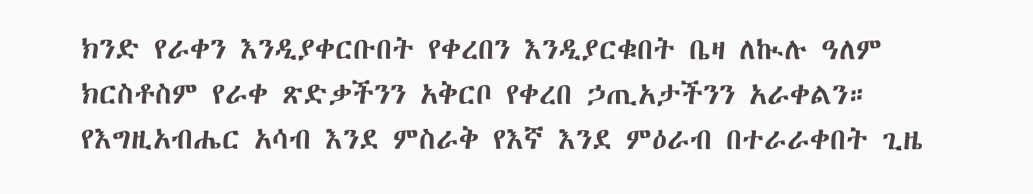ክንድ የራቀን እንዲያቀርቡበት የቀረበን እንዲያርቁበት ቤዛ ለኲሉ ዓለም ክርስቶስም የራቀ ጽድቃችንን አቅርቦ የቀረበ ኃጢአታችንን አራቀልን። የእግዚአብሔር አሳብ እንደ ምስራቅ የእኛ እንደ ምዕራብ በተራራቀበት ጊዜ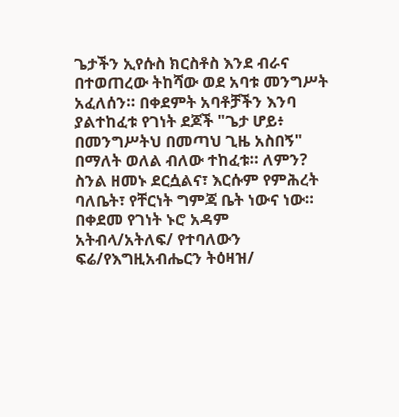ጌታችን ኢየሱስ ክርስቶስ እንደ ብራና በተወጠረው ትከሻው ወደ አባቱ መንግሥት አፈለሰን። በቀደምት አባቶቻችን እንባ ያልተከፈቱ የገነት ደጆች "ጌታ ሆይ፥ በመንግሥትህ በመጣህ ጊዜ አስበኝ" በማለት ወለል ብለው ተከፈቱ። ለምን? ስንል ዘመኑ ደርሷልና፣ እርሱም የምሕረት ባለቤት፣ የቸርነት ግምጃ ቤት ነውና ነው።
በቀደመ የገነት ኑሮ አዳም አትብላ/አትለፍ/ የተባለውን ፍሬ/የእግዚአብሔርን ትዕዛዝ/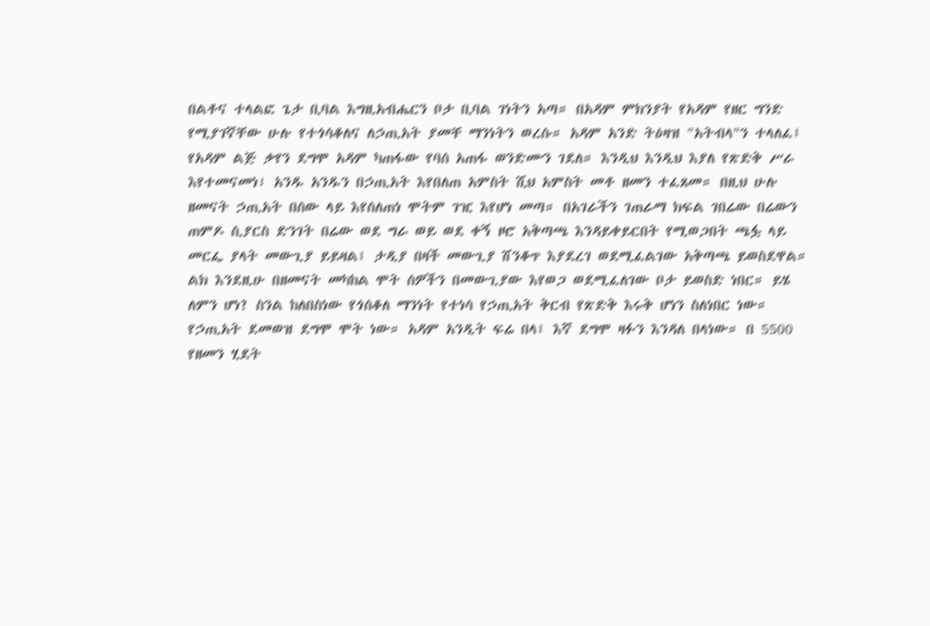በልቶና ተላልፎ ጌታ ቢባል እግዚአብሔርን ቦታ ቢባል ገነትን አጣ። በአዳም ምክንያት የአዳም የዘር ግንድ የሚያገኛቸው ሁሉ የተጎሳቆለና ለኃጢአት ያመቸ ማንነትን ወረሱ። አዳም አንድ ትዕዛዝ "አትብላ"ን ተላለፈ፤ የአዳም ልጅ ቃየን ደግሞ አዳም ካጠፋው የባሰ አጠፋ ወንድሙን ገደለ። እንዲህ እንዲህ እያለ የጽድቅ ሥራ እየተመናመነ፣ አንዱ አንዱን በኃጢአት እየበለጠ አምስት ሺህ አምስት መቶ ዘመን ተፈጸመ። በዚህ ሁሉ ዘመናት ኃጢአት በሰው ላይ እየሰለጠነ ሞትም ገዢ እየሆነ መጣ። በአገራችን ገጠራማ ክፍል ገበሬው በሬውን ጠምዶ ሲያርስ ድንገት በሬው ወደ ግራ ወይ ወደ ቀኝ ዞሮ አቅጣጫ እንዳይቀይርበት የሚወጋበት ጫፏ ላይ መርፌ ያላት መውጊያ ይይዛል፤ ታዲያ በዛች መውጊያ ሸንቆጥ እያደረገ ወደሚፈልገው አቅጣጫ ይወስደዋል።
ልክ እንደዚሁ በዘመናት መካከል ሞት ሰዎችን በመውጊያው እየወጋ ወደሚፈለገው ቦታ ይወስድ ነበር። ይሄ ለምን ሆነ? ስንል ከለበስነው የጎሰቆለ ማንነት የተነሳ የኃጢአት ቅርብ የጽድቅ እሩቅ ሆነን ስለነበር ነው። የኃጢአት ደመወዝ ደግሞ ሞት ነው። አዳም አንዲት ፍሬ በላ፤ እኛ ደግሞ ዛፉን እንዳለ በላነው። በ 5500 የዘመን ሂደት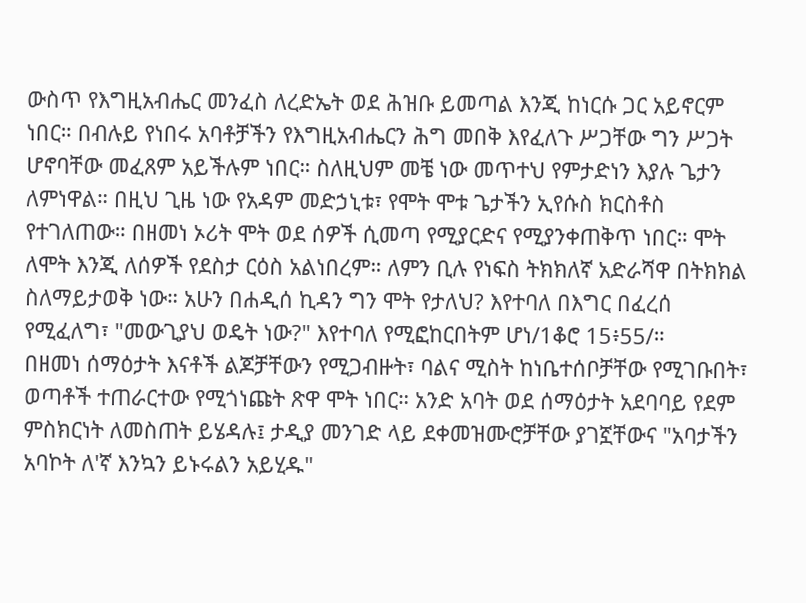ውስጥ የእግዚአብሔር መንፈስ ለረድኤት ወደ ሕዝቡ ይመጣል እንጂ ከነርሱ ጋር አይኖርም ነበር። በብሉይ የነበሩ አባቶቻችን የእግዚአብሔርን ሕግ መበቅ እየፈለጉ ሥጋቸው ግን ሥጋት ሆኖባቸው መፈጸም አይችሉም ነበር። ስለዚህም መቼ ነው መጥተህ የምታድነን እያሉ ጌታን ለምነዋል። በዚህ ጊዜ ነው የአዳም መድኃኒቱ፣ የሞት ሞቱ ጌታችን ኢየሱስ ክርስቶስ የተገለጠው። በዘመነ ኦሪት ሞት ወደ ሰዎች ሲመጣ የሚያርድና የሚያንቀጠቅጥ ነበር። ሞት ለሞት እንጂ ለሰዎች የደስታ ርዕስ አልነበረም። ለምን ቢሉ የነፍስ ትክክለኛ አድራሻዋ በትክክል ስለማይታወቅ ነው። አሁን በሐዲሰ ኪዳን ግን ሞት የታለህ? እየተባለ በእግር በፈረሰ የሚፈለግ፣ "መውጊያህ ወዴት ነው?" እየተባለ የሚፎከርበትም ሆነ/1ቆሮ 15፥55/።
በዘመነ ሰማዕታት እናቶች ልጆቻቸውን የሚጋብዙት፣ ባልና ሚስት ከነቤተሰቦቻቸው የሚገቡበት፣ ወጣቶች ተጠራርተው የሚጎነጩት ጽዋ ሞት ነበር። አንድ አባት ወደ ሰማዕታት አደባባይ የደም ምስክርነት ለመስጠት ይሄዳሉ፤ ታዲያ መንገድ ላይ ደቀመዝሙሮቻቸው ያገኟቸውና "አባታችን አባኮት ለ'ኛ እንኳን ይኑሩልን አይሂዱ"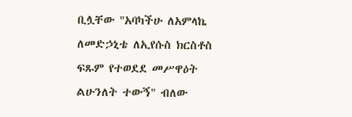ቢሏቸው "አባካችሁ ለአምላኬ ለመድኃኒቴ ለኢየሱስ ክርስቶስ ፍጹም የተወደደ መሥዋዕት ልሁንለት ተውኝ" ብለው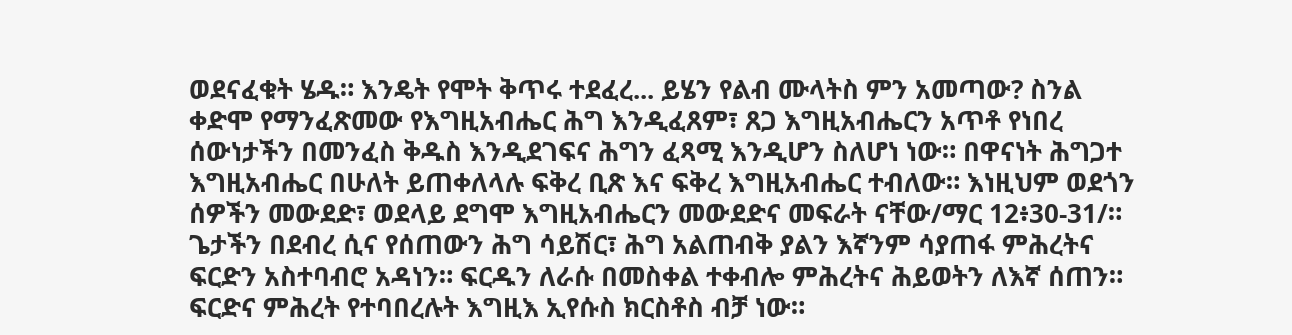ወደናፈቁት ሄዱ። እንዴት የሞት ቅጥሩ ተደፈረ... ይሄን የልብ ሙላትስ ምን አመጣው? ስንል ቀድሞ የማንፈጽመው የእግዚአብሔር ሕግ እንዲፈጸም፣ ጸጋ እግዚአብሔርን አጥቶ የነበረ ሰውነታችን በመንፈስ ቅዱስ እንዲደገፍና ሕግን ፈጻሚ እንዲሆን ስለሆነ ነው። በዋናነት ሕግጋተ እግዚአብሔር በሁለት ይጠቀለላሉ ፍቅረ ቢጽ እና ፍቅረ እግዚአብሔር ተብለው። እነዚህም ወደጎን ሰዎችን መውደድ፣ ወደላይ ደግሞ እግዚአብሔርን መውደድና መፍራት ናቸው/ማር 12፥30-31/።
ጌታችን በደብረ ሲና የሰጠውን ሕግ ሳይሽር፣ ሕግ አልጠብቅ ያልን እኛንም ሳያጠፋ ምሕረትና ፍርድን አስተባብሮ አዳነን። ፍርዱን ለራሱ በመስቀል ተቀብሎ ምሕረትና ሕይወትን ለእኛ ሰጠን። ፍርድና ምሕረት የተባበረሉት እግዚእ ኢየሱስ ክርስቶስ ብቻ ነው።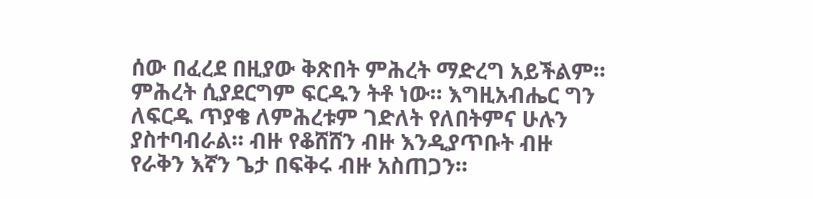ሰው በፈረደ በዚያው ቅጽበት ምሕረት ማድረግ አይችልም። ምሕረት ሲያደርግም ፍርዱን ትቶ ነው። እግዚአብሔር ግን ለፍርዱ ጥያቄ ለምሕረቱም ገድለት የለበትምና ሁሉን ያስተባብራል። ብዙ የቆሸሸን ብዙ እንዲያጥቡት ብዙ የራቅን እኛን ጌታ በፍቅሩ ብዙ አስጠጋን።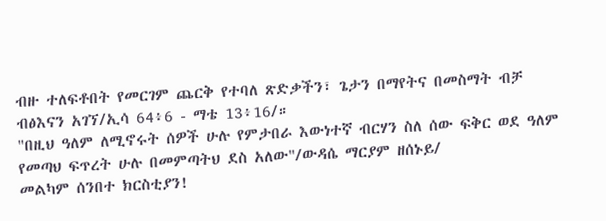ብዙ ተለፍቶበት የመርገም ጨርቅ የተባለ ጽድቃችን፣ ጌታን በማየትና በመስማት ብቻ ብፅእናን አገኘ/ኢሳ 64፥6 - ማቴ 13፥16/።
"በዚህ ዓለም ለሚኖሩት ሰዎች ሁሉ የምታበራ እውነተኛ ብርሃን ስለ ሰው ፍቅር ወደ ዓለም የመጣህ ፍጥረት ሁሉ በመምጣትህ ደስ አለው"/ውዳሴ ማርያም ዘሰኑይ/
መልካም ሰንበተ ክርስቲያን!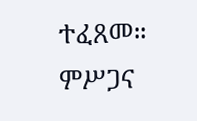ተፈጸመ። ምሥጋና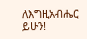ለእግዚአብሔር ይሁን!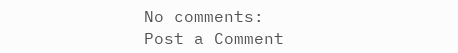No comments:
Post a Comment